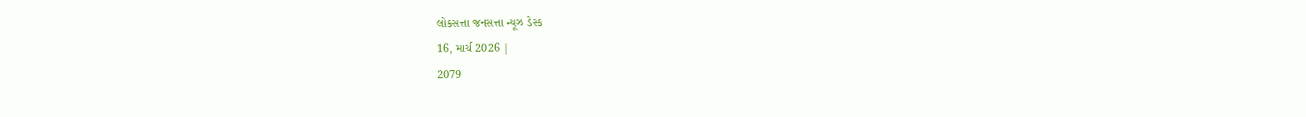લોકસત્તા જનસત્તા ન્યૂઝ ડેસ્ક
16, માર્ચ 2026 |
2079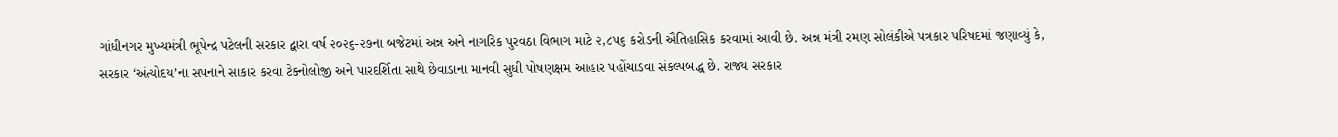ગાંધીનગર મુખ્યમંત્રી ભૂપેન્દ્ર પટેલની સરકાર દ્વારા વર્ષ ૨૦૨૬-૨૭ના બજેટમાં અન્ન અને નાગરિક પુરવઠા વિભાગ માટે ૨,૮૫૬ કરોડની ઐતિહાસિક કરવામાં આવી છે. અન્ન મંત્રી રમણ સોલંકીએ પત્રકાર પરિષદમાં જણાવ્યું કે, સરકાર ‘અંત્યોદય’ના સપનાને સાકાર કરવા ટેક્નોલોજી અને પારદર્શિતા સાથે છેવાડાના માનવી સુધી પોષણક્ષમ આહાર પહોંચાડવા સંકલ્પબદ્ધ છે. રાજ્ય સરકાર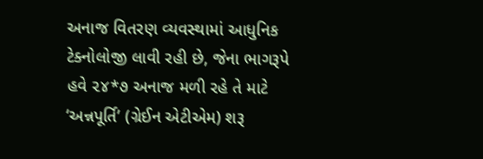અનાજ વિતરણ વ્યવસ્થામાં આધુનિક ટેક્નોલોજી લાવી રહી છે, જેના ભાગરૂપે હવે ૨૪*૭ અનાજ મળી રહે તે માટે ‘અન્નપૂર્તિ’ (ગ્રેઈન એટીએમ) શરૂ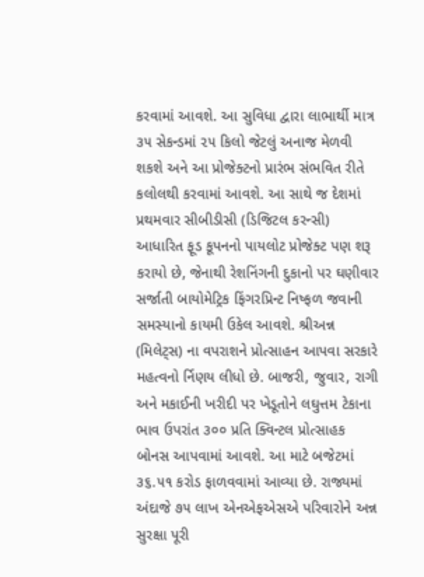કરવામાં આવશે. આ સુવિધા દ્વારા લાભાર્થી માત્ર ૩૫ સેકન્ડમાં ૨૫ કિલો જેટલું અનાજ મેળવી શકશે અને આ પ્રોજેક્ટનો પ્રારંભ સંભવિત રીતે કલોલથી કરવામાં આવશે. આ સાથે જ દેશમાં પ્રથમવાર સીબીડીસી (ડિજિટલ કરન્સી) આધારિત ફૂડ કૂપનનો પાયલોટ પ્રોજેક્ટ પણ શરૂ કરાયો છે, જેનાથી રેશનિંગની દુકાનો પર ઘણીવાર સર્જાતી બાયોમેટ્રિક ફિંગરપ્રિન્ટ નિષ્ફળ જવાની સમસ્યાનો કાયમી ઉકેલ આવશે. શ્રીઅન્ન (મિલેટ્સ) ના વપરાશને પ્રોત્સાહન આપવા સરકારે મહત્વનો ર્નિણય લીધો છે. બાજરી, જુવાર, રાગી અને મકાઈની ખરીદી પર ખેડૂતોને લઘુત્તમ ટેકાના ભાવ ઉપરાંત ૩૦૦ પ્રતિ ક્વિન્ટલ પ્રોત્સાહક બોનસ આપવામાં આવશે. આ માટે બજેટમાં ૩૬.૫૧ કરોડ ફાળવવામાં આવ્યા છે. રાજ્યમાં અંદાજે ૭૫ લાખ એનએફએસએ પરિવારોને અન્ન સુરક્ષા પૂરી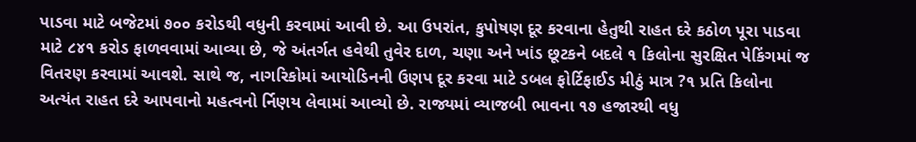પાડવા માટે બજેટમાં ૭૦૦ કરોડથી વધુની કરવામાં આવી છે. આ ઉપરાંત, કુપોષણ દૂર કરવાના હેતુથી રાહત દરે કઠોળ પૂરા પાડવા માટે ૮૪૧ કરોડ ફાળવવામાં આવ્યા છે, જે અંતર્ગત હવેથી તુવેર દાળ, ચણા અને ખાંડ છૂટકને બદલે ૧ કિલોના સુરક્ષિત પેકિંગમાં જ વિતરણ કરવામાં આવશે. સાથે જ, નાગરિકોમાં આયોડિનની ઉણપ દૂર કરવા માટે ડબલ ફોર્ટિફાઈડ મીઠું માત્ર ?૧ પ્રતિ કિલોના અત્યંત રાહત દરે આપવાનો મહત્વનો ર્નિણય લેવામાં આવ્યો છે. રાજ્યમાં વ્યાજબી ભાવના ૧૭ હજારથી વધુ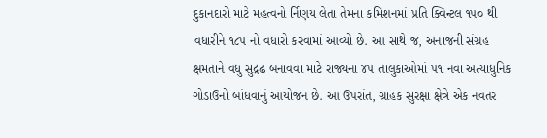દુકાનદારો માટે મહત્વનો ર્નિણય લેતા તેમના કમિશનમાં પ્રતિ ક્વિન્ટલ ૧૫૦ થી વધારીને ૧૮૫ નો વધારો કરવામાં આવ્યો છે. આ સાથે જ, અનાજની સંગ્રહ ક્ષમતાને વધુ સુદ્રઢ બનાવવા માટે રાજ્યના ૪૫ તાલુકાઓમાં ૫૧ નવા અત્યાધુનિક ગોડાઉનો બાંધવાનું આયોજન છે. આ ઉપરાંત, ગ્રાહક સુરક્ષા ક્ષેત્રે એક નવતર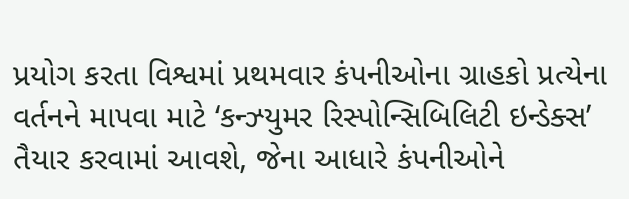પ્રયોગ કરતા વિશ્વમાં પ્રથમવાર કંપનીઓના ગ્રાહકો પ્રત્યેના વર્તનને માપવા માટે ‘કન્ઝ્યુમર રિસ્પોન્સિબિલિટી ઇન્ડેક્સ’ તૈયાર કરવામાં આવશે, જેના આધારે કંપનીઓને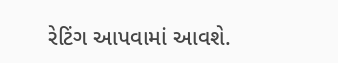રેટિંગ આપવામાં આવશે.